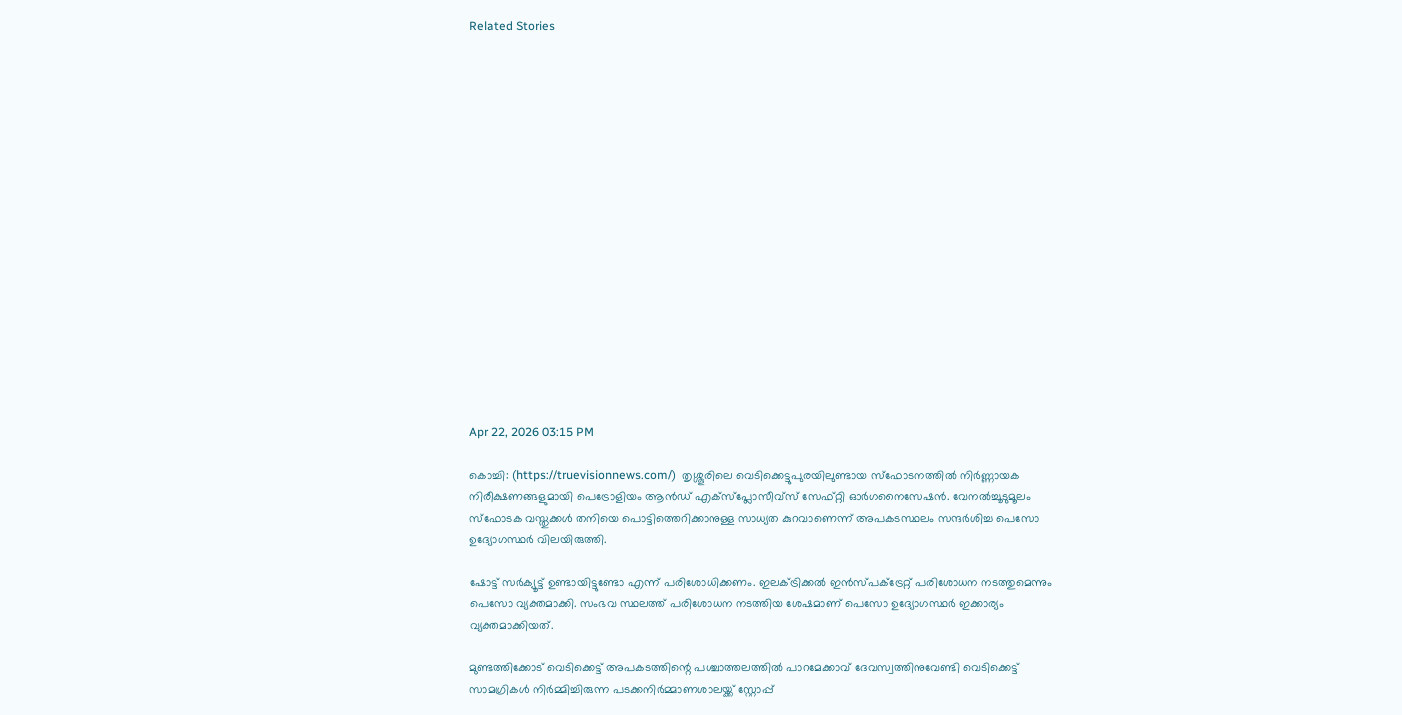Related Stories


















Apr 22, 2026 03:15 PM

കൊച്ചി: (https://truevisionnews.com/)  തൃശ്ശൂരിലെ വെടിക്കെട്ടുപുരയിലുണ്ടായ സ്ഫോടനത്തിൽ നിർണ്ണായക നിരീക്ഷണങ്ങളുമായി പെട്രോളിയം ആൻഡ് എക്സ്പ്ലോസീവ്സ് സേഫ്റ്റി ഓർഗനൈസേഷൻ. വേനൽച്ചൂടുമൂലം സ്‌ഫോടക വസ്തുക്കൾ തനിയെ പൊട്ടിത്തെറിക്കാനുള്ള സാധ്യത കുറവാണെന്ന് അപകടസ്ഥലം സന്ദർശിച്ച പെസോ ഉദ്യോഗസ്ഥർ വിലയിരുത്തി.

ഷോട്ട് സര്‍ക്യൂട്ട് ഉണ്ടായിട്ടുണ്ടോ എന്ന് പരിശോധിക്കണം. ഇലക്ട്രിക്കല്‍ ഇന്‍സ്പക്ട്രേറ്റ് പരിശോധന നടത്തുമെന്നും പെസോ വ്യക്തമാക്കി. സംഭവ സ്ഥലത്ത് പരിശോധന നടത്തിയ ശേഷമാണ് പെസോ ഉദ്യോഗസ്ഥര്‍ ഇക്കാര്യം വ്യക്തമാക്കിയത്.

മുണ്ടത്തിക്കോട് വെടിക്കെട്ട് അപകടത്തിന്റെ പശ്ചാത്തലത്തില്‍ പാറമേക്കാവ് ദേവസ്വത്തിനുവേണ്ടി വെടിക്കെട്ട് സാമഗ്രികള്‍ നിര്‍മ്മിച്ചിരുന്ന പടക്കനിര്‍മ്മാണശാലയ്ക്ക് സ്റ്റോപ്പ്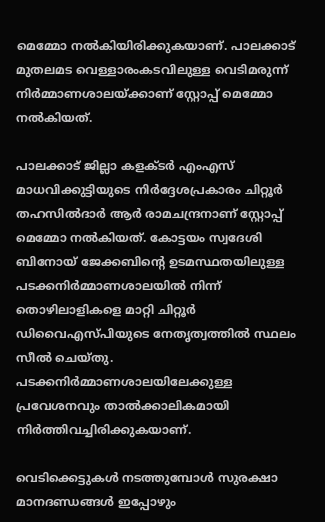മെമ്മോ നല്‍കിയിരിക്കുകയാണ്. പാലക്കാട് മുതലമട വെള്ളാരംകടവിലുള്ള വെടിമരുന്ന് നിര്‍മ്മാണശാലയ്ക്കാണ് സ്റ്റോപ്പ് മെമ്മോ നല്‍കിയത്.

പാലക്കാട് ജില്ലാ കളക്ടര്‍ എംഎസ് മാധവിക്കുട്ടിയുടെ നിര്‍ദ്ദേശപ്രകാരം ചിറ്റൂര്‍ തഹസില്‍ദാര്‍ ആര്‍ രാമചന്ദ്രനാണ് സ്റ്റോപ്പ് മെമ്മോ നല്‍കിയത്. കോട്ടയം സ്വദേശി ബിനോയ് ജേക്കബിന്റെ ഉടമസ്ഥതയിലുള്ള പടക്കനിര്‍മ്മാണശാലയില്‍ നിന്ന് തൊഴിലാളികളെ മാറ്റി ചിറ്റൂര്‍ ഡിവൈഎസ്പിയുടെ നേതൃത്വത്തില്‍ സ്ഥലം സീല്‍ ചെയ്തു. പടക്കനിര്‍മ്മാണശാലയിലേക്കുള്ള പ്രവേശനവും താല്‍ക്കാലികമായി നിര്‍ത്തിവച്ചിരിക്കുകയാണ്.

വെടിക്കെട്ടുകള്‍ നടത്തുമ്പോള്‍ സുരക്ഷാ മാനദണ്ഡങ്ങള്‍ ഇപ്പോഴും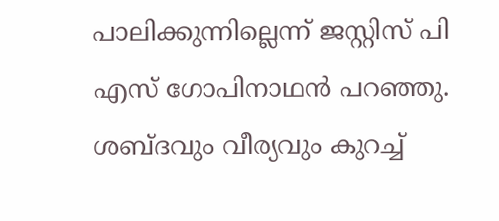പാലിക്കുന്നില്ലെന്ന് ജസ്റ്റിസ് പി എസ് ഗോപിനാഥന്‍ പറഞ്ഞു. ശബ്ദവും വീര്യവും കുറച്ച്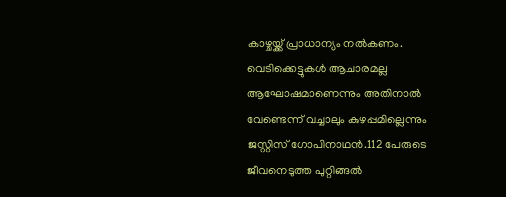കാഴ്ചയ്ക്ക് പ്രാധാന്യം നല്‍കണം. വെടിക്കെട്ടുകള്‍ ആചാരമല്ല ആഘോഷമാണെന്നും അതിനാല്‍ വേണ്ടെന്ന് വച്ചാലും കുഴപ്പമില്ലെന്നും ജസ്റ്റിസ് ഗോപിനാഥന്‍.112 പേരുടെ ജീവനെടുത്ത പുറ്റിങ്ങല്‍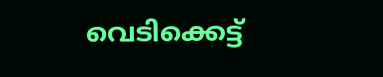വെടിക്കെട്ട്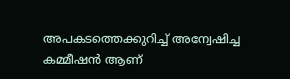അപകടത്തെക്കുറിച്ച് അന്വേഷിച്ച കമ്മീഷന്‍ ആണ്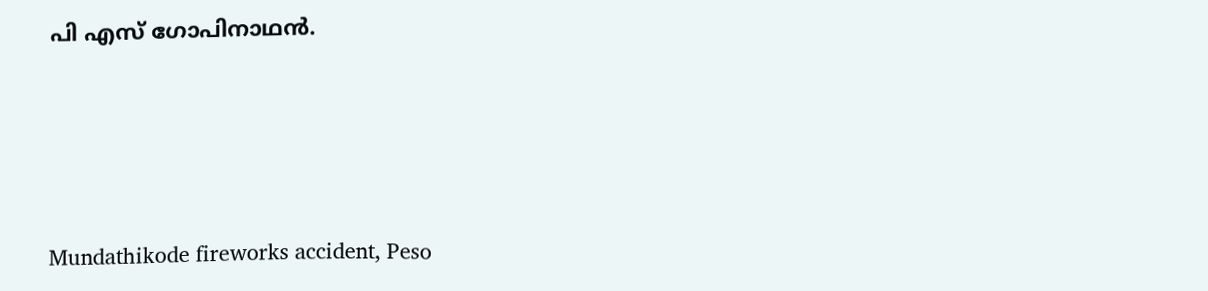പി എസ് ഗോപിനാഥന്‍.




Mundathikode fireworks accident, Peso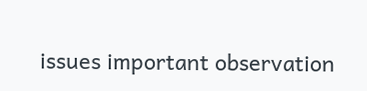issues important observation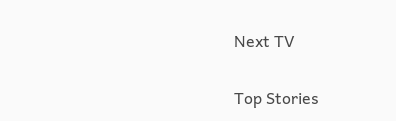Next TV

Top Stories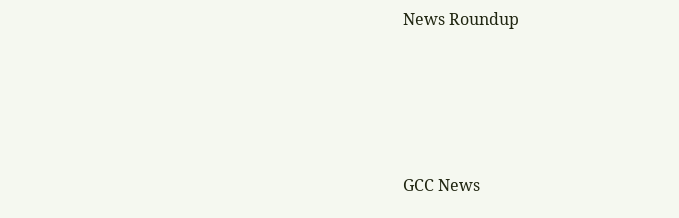News Roundup






GCC News